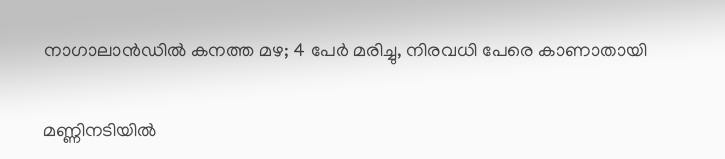നാഗാലാൻഡിൽ കനത്ത മഴ; 4 പേർ മരിച്ചു, നിരവധി പേരെ കാണാതായി

മണ്ണിനടിയിൽ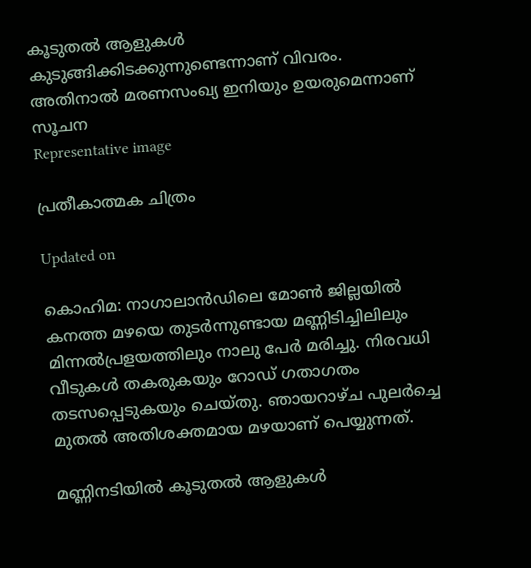കൂടുതൽ ആളുകൾ കുടുങ്ങിക്കിടക്കുന്നുണ്ടെന്നാണ് വിവരം. അതിനാൽ മരണസംഖ്യ ഇനിയും ഉയരുമെന്നാണ് സൂചന
Representative image

പ്രതീകാത്മക ചിത്രം

Updated on

കൊഹിമ: നാഗാലാൻഡിലെ മോൺ ജില്ലയിൽ കനത്ത മഴയെ തുടർന്നുണ്ടായ മണ്ണിടിച്ചിലിലും മിന്നൽപ്രളയത്തിലും നാലു പേർ മരിച്ചു. നിരവധി വീടുകൾ തകരുകയും റോഡ് ഗതാഗതം തടസപ്പെടുകയും ചെയ്തു. ഞായറാഴ്ച പുലർച്ചെ മുതൽ അതിശക്തമായ മഴയാണ് പെയ്യുന്നത്.

മണ്ണിനടിയിൽ കൂടുതൽ ആളുകൾ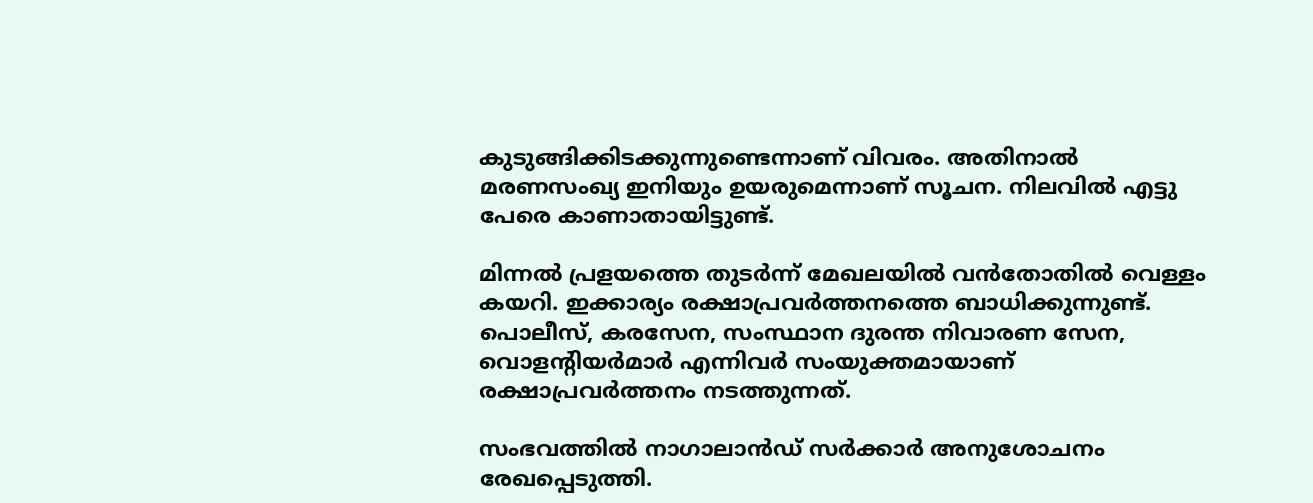കുടുങ്ങിക്കിടക്കുന്നുണ്ടെന്നാണ് വിവരം. അതിനാൽ മരണസംഖ്യ ഇനിയും ഉയരുമെന്നാണ് സൂചന. നിലവിൽ എട്ടു പേരെ കാണാതായിട്ടുണ്ട്.

മിന്നൽ പ്രളയത്തെ തുടർന്ന് മേഖലയിൽ വൻതോതിൽ വെള്ളം കയറി. ഇക്കാര്യം രക്ഷാപ്രവർത്തനത്തെ ബാധിക്കുന്നുണ്ട്. പൊലീസ്, കരസേന, സംസ്ഥാന ദുരന്ത നിവാരണ സേന, വൊളന്‍റിയർമാർ എന്നിവർ സംയുക്തമായാണ് രക്ഷാപ്രവർത്തനം നടത്തുന്നത്.

സംഭവത്തിൽ നാഗാലാൻഡ് സർക്കാർ അനുശോചനം രേഖപ്പെടുത്തി.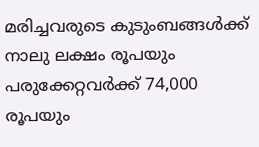മരിച്ചവരുടെ കുടുംബങ്ങൾക്ക് നാലു ലക്ഷം രൂപയും പരുക്കേറ്റവർക്ക് 74,000 രൂപയും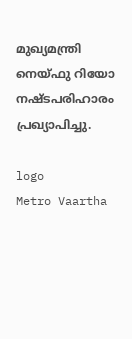മുഖ്യമന്ത്രി നെയ്ഫു റിയോ നഷ്ടപരിഹാരം പ്രഖ്യാപിച്ചു.

logo
Metro Vaartha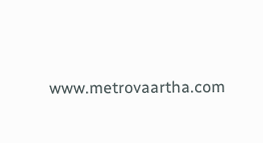www.metrovaartha.com